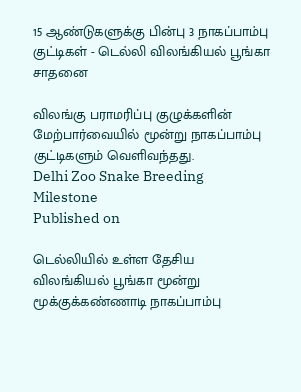15 ஆண்டுகளுக்கு பின்பு 3 நாகப்பாம்பு குட்டிகள் - டெல்லி விலங்கியல் பூங்கா சாதனை

விலங்கு பராமரிப்பு குழுக்களின் மேற்பார்வையில் மூன்று நாகப்பாம்பு குட்டிகளும் வெளிவந்தது.
Delhi Zoo Snake Breeding Milestone
Published on

டெல்லியில் உள்ள தேசிய விலங்கியல் பூங்கா மூன்று மூக்குக்கண்ணாடி நாகப்பாம்பு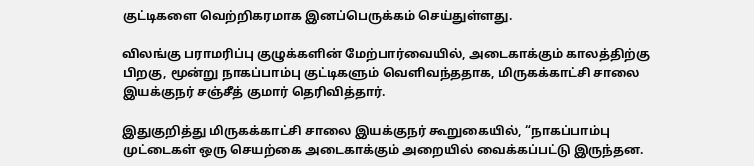குட்டிகளை வெற்றிகரமாக இனப்பெருக்கம் செய்துள்ளது.

விலங்கு பராமரிப்பு குழுக்களின் மேற்பார்வையில், அடைகாக்கும் காலத்திற்கு பிறகு, மூன்று நாகப்பாம்பு குட்டிகளும் வெளிவந்ததாக, மிருகக்காட்சி சாலை இயக்குநர் சஞ்சீத் குமார் தெரிவித்தார்.

இதுகுறித்து மிருகக்காட்சி சாலை இயக்குநர் கூறுகையில், “நாகப்பாம்பு முட்டைகள் ஒரு செயற்கை அடைகாக்கும் அறையில் வைக்கப்பட்டு இருந்தன.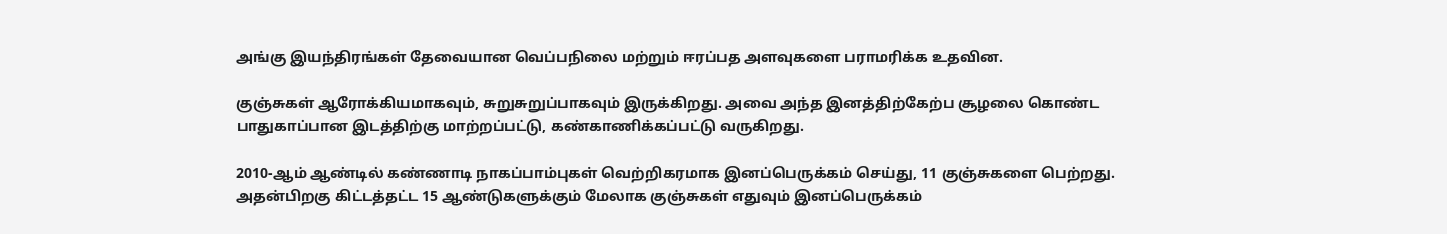அங்கு இயந்திரங்கள் தேவையான வெப்பநிலை மற்றும் ஈரப்பத அளவுகளை பராமரிக்க உதவின.

குஞ்சுகள் ஆரோக்கியமாகவும், சுறுசுறுப்பாகவும் இருக்கிறது. அவை அந்த இனத்திற்கேற்ப சூழலை கொண்ட பாதுகாப்பான இடத்திற்கு மாற்றப்பட்டு, கண்காணிக்கப்பட்டு வருகிறது.

2010-ஆம் ஆண்டில் கண்ணாடி நாகப்பாம்புகள் வெற்றிகரமாக இனப்பெருக்கம் செய்து, 11 குஞ்சுகளை பெற்றது. அதன்பிறகு கிட்டத்தட்ட 15 ஆண்டுகளுக்கும் மேலாக குஞ்சுகள் எதுவும் இனப்பெருக்கம்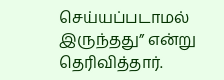செய்யப்படாமல் இருந்தது” என்று தெரிவித்தார்.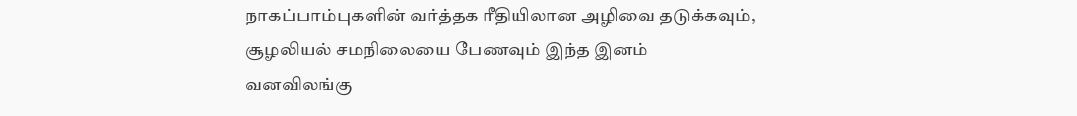நாகப்பாம்புகளின் வர்த்தக ரீதியிலான அழிவை தடுக்கவும், சூழலியல் சமநிலையை பேணவும் இந்த இனம் வனவிலங்கு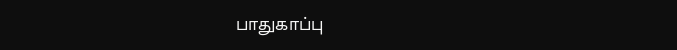பாதுகாப்பு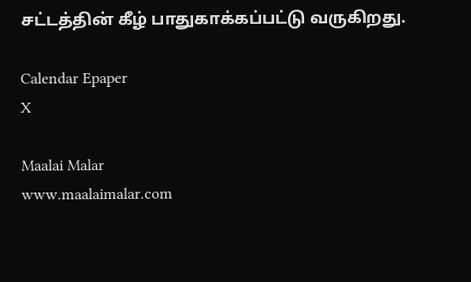சட்டத்தின் கீழ் பாதுகாக்கப்பட்டு வருகிறது.

Calendar Epaper
X

Maalai Malar
www.maalaimalar.com